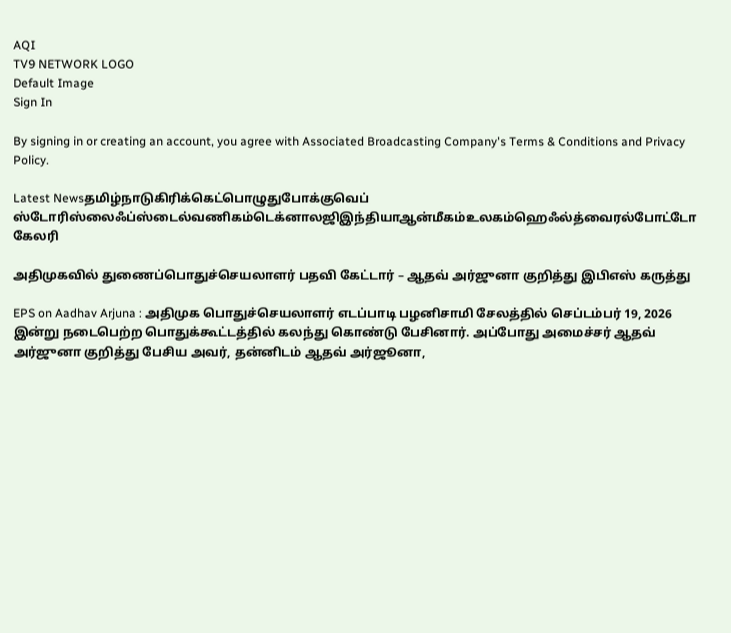AQI
TV9 NETWORK LOGO
Default Image
Sign In

By signing in or creating an account, you agree with Associated Broadcasting Company's Terms & Conditions and Privacy Policy.

Latest Newsதமிழ்நாடுகிரிக்கெட்பொழுதுபோக்குவெப் ஸ்டோரிஸ்லைஃப்ஸ்டைல்வணிகம்டெக்னாலஜிஇந்தியாஆன்மீகம்உலகம்ஹெஃல்த்வைரல்போட்டோ கேலரி

அதிமுகவில் துணைப்பொதுச்செயலாளர் பதவி கேட்டார் – ஆதவ் அர்ஜுனா குறித்து இபிஎஸ் கருத்து

EPS on Aadhav Arjuna : அதிமுக பொதுச்செயலாளர் எடப்பாடி பழனிசாமி சேலத்தில் செப்டம்பர் 19, 2026 இன்று நடைபெற்ற பொதுக்கூட்டத்தில் கலந்து கொண்டு பேசினார். அப்போது அமைச்சர் ஆதவ் அர்ஜுனா குறித்து பேசிய அவர், தன்னிடம் ஆதவ் அர்ஜூனா,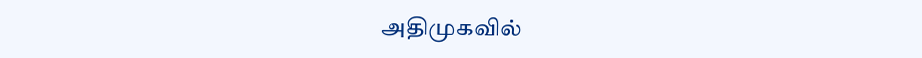அதிமுகவில்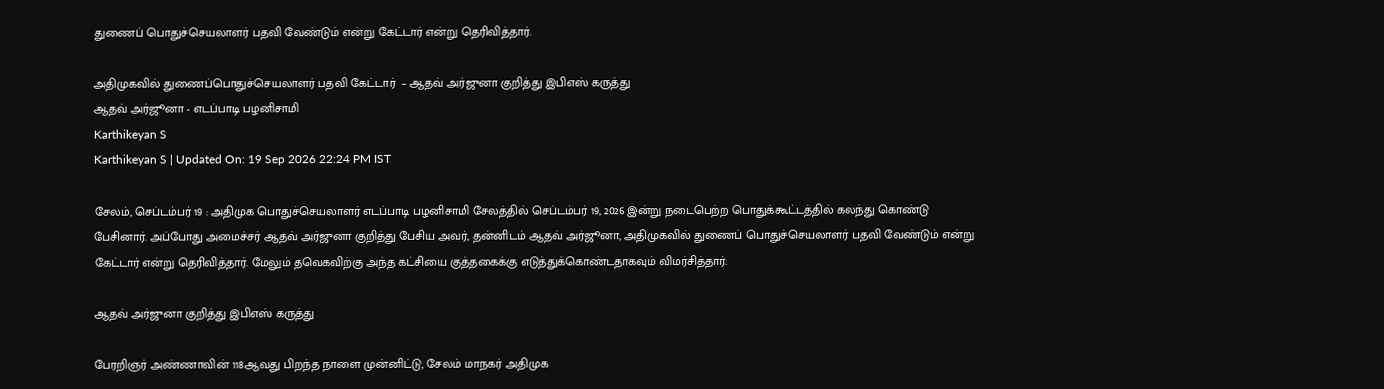துணைப் பொதுச்செயலாளர் பதவி வேண்டும் என்று கேட்டார் என்று தெரிவித்தார்.

அதிமுகவில் துணைப்பொதுச்செயலாளர் பதவி கேட்டார்  – ஆதவ் அர்ஜுனா குறித்து இபிஎஸ் கருத்து
ஆதவ் அர்ஜூனா - எடப்பாடி பழனிசாமி
Karthikeyan S
Karthikeyan S | Updated On: 19 Sep 2026 22:24 PM IST

சேலம், செப்டம்பர் 19 : அதிமுக பொதுச்செயலாளர் எடப்பாடி பழனிசாமி சேலத்தில் செப்டம்பர் 19, 2026 இன்று நடைபெற்ற பொதுக்கூட்டத்தில் கலந்து கொண்டு பேசினார். அப்போது அமைச்சர் ஆதவ் அர்ஜுனா குறித்து பேசிய அவர், தன்னிடம் ஆதவ் அர்ஜூனா, அதிமுகவில் துணைப் பொதுச்செயலாளர் பதவி வேண்டும் என்று கேட்டார் என்று தெரிவித்தார். மேலும் தவெகவிற்கு அந்த கட்சியை குத்தகைக்கு எடுத்துக்கொண்டதாகவும் விமர்சித்தார்.

ஆதவ் அர்ஜுனா குறித்து இபிஎஸ் கருத்து

பேரறிஞர் அண்ணாவின் 118ஆவது பிறந்த நாளை முன்னிட்டு, சேலம் மாநகர் அதிமுக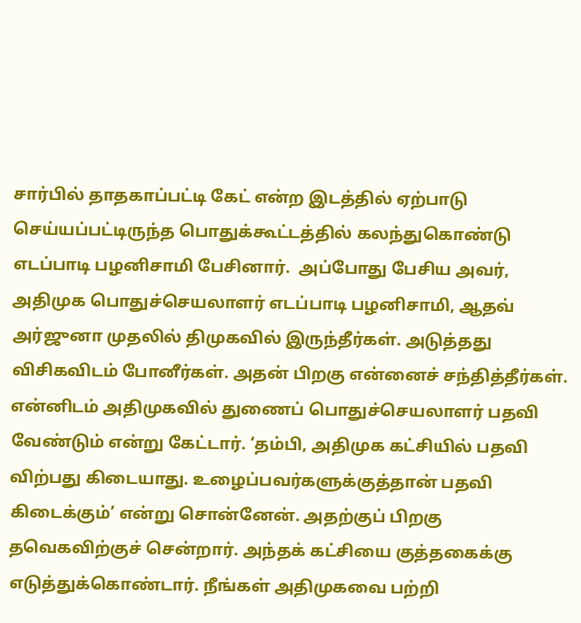சார்பில் தாதகாப்பட்டி கேட் என்ற இடத்தில் ஏற்பாடு செய்யப்பட்டிருந்த பொதுக்கூட்டத்தில் கலந்துகொண்டு எடப்பாடி பழனிசாமி பேசினார்.  அப்போது பேசிய அவர்,  அதிமுக பொதுச்செயலாளர் எடப்பாடி பழனிசாமி, ஆதவ் அர்ஜுனா முதலில் திமுகவில் இருந்தீர்கள். அடுத்தது விசிகவிடம் போனீர்கள். அதன் பிறகு என்னைச் சந்தித்தீர்கள். என்னிடம் அதிமுகவில் துணைப் பொதுச்செயலாளர் பதவி வேண்டும் என்று கேட்டார். ‘தம்பி, அதிமுக கட்சியில் பதவி விற்பது கிடையாது. உழைப்பவர்களுக்குத்தான் பதவி கிடைக்கும்’ என்று சொன்னேன். அதற்குப் பிறகு தவெகவிற்குச் சென்றார். அந்தக் கட்சியை குத்தகைக்கு எடுத்துக்கொண்டார். நீங்கள் அதிமுகவை பற்றி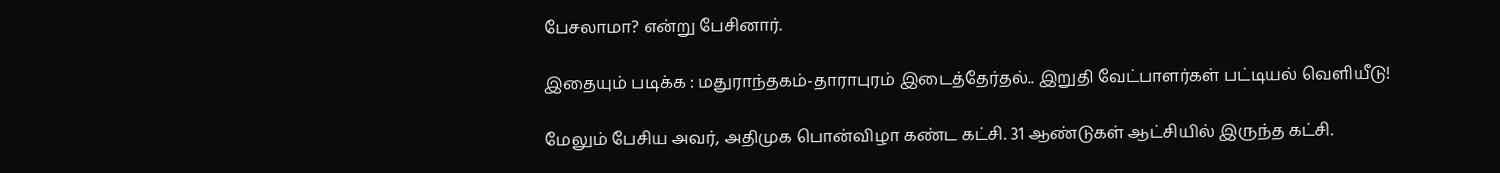பேசலாமா? என்று பேசினார்.

இதையும் படிக்க : மதுராந்தகம்-தாராபுரம் இடைத்தேர்தல்.. இறுதி வேட்பாளர்கள் பட்டியல் வெளியீடு!

மேலும் பேசிய அவர், அதிமுக பொன்விழா கண்ட கட்சி. 31 ஆண்டுகள் ஆட்சியில் இருந்த கட்சி.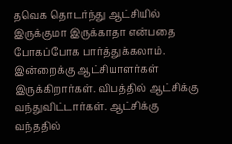தவெக தொடர்ந்து ஆட்சியில் இருக்குமா இருக்காதா என்பதை போகப்போக பார்த்துக்கலாம். இன்றைக்கு ஆட்சியாளர்கள் இருக்கிறார்கள். விபத்தில் ஆட்சிக்கு வந்துவிட்டார்கள். ஆட்சிக்கு வந்ததில்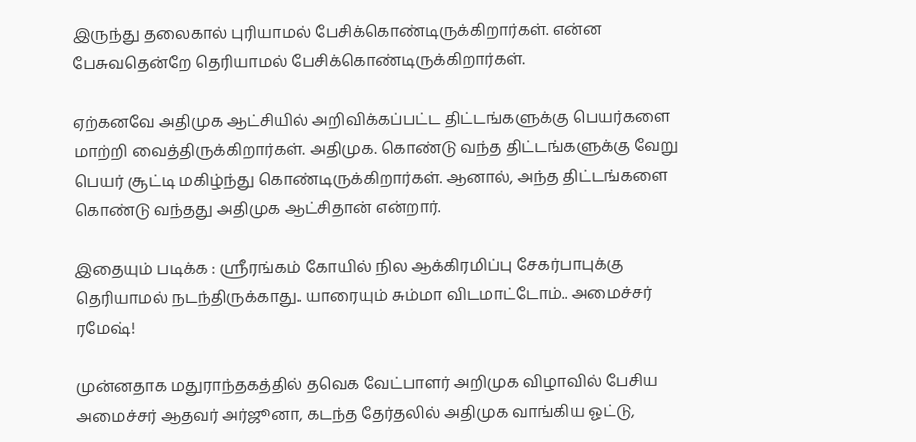இருந்து தலைகால் புரியாமல் பேசிக்கொண்டிருக்கிறார்கள். என்ன பேசுவதென்றே தெரியாமல் பேசிக்கொண்டிருக்கிறார்கள்.

ஏற்கனவே அதிமுக ஆட்சியில் அறிவிக்கப்பட்ட திட்டங்களுக்கு பெயர்களை மாற்றி வைத்திருக்கிறார்கள். அதிமுக. கொண்டு வந்த திட்டங்களுக்கு வேறு பெயர் சூட்டி மகிழ்ந்து கொண்டிருக்கிறார்கள். ஆனால், அந்த திட்டங்களை கொண்டு வந்தது அதிமுக ஆட்சிதான் என்றார்.

இதையும் படிக்க : ஸ்ரீரங்கம் கோயில் நில ஆக்கிரமிப்பு சேகர்பாபுக்கு தெரியாமல் நடந்திருக்காது.. யாரையும் சும்மா விடமாட்டோம்.. அமைச்சர் ரமேஷ்!

முன்னதாக மதுராந்தகத்தில் தவெக வேட்பாளர் அறிமுக விழாவில் பேசிய அமைச்சர் ஆதவர் அர்ஜூனா, கடந்த தேர்தலில் அதிமுக வாங்கிய ஓட்டு,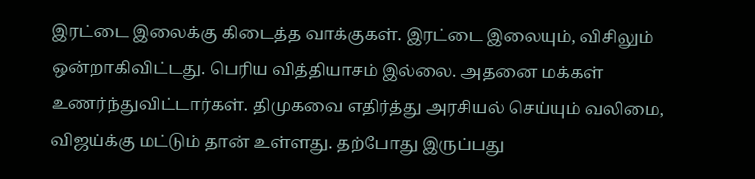இரட்டை இலைக்கு கிடைத்த வாக்குகள். இரட்டை இலையும், விசிலும் ஒன்றாகிவிட்டது. பெரிய வித்தியாசம் இல்லை. அதனை மக்கள் உணர்ந்துவிட்டார்கள். திமுகவை எதிர்த்து அரசியல் செய்யும் வலிமை, விஜய்க்கு மட்டும் தான் உள்ளது. தற்போது இருப்பது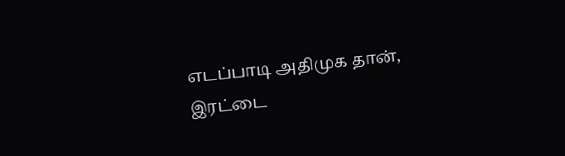எடப்பாடி அதிமுக தான், இரட்டை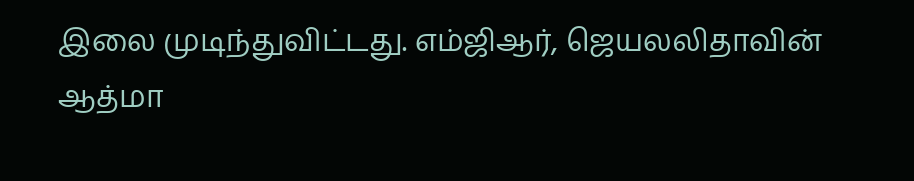இலை முடிந்துவிட்டது. எம்ஜிஆர், ஜெயலலிதாவின் ஆத்மா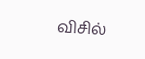விசில்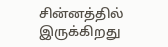சின்னத்தில் இருக்கிறது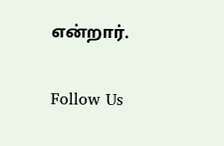என்றார்.

Follow Us